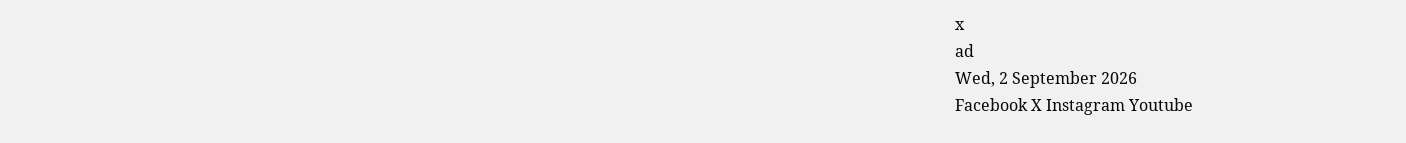x
ad
Wed, 2 September 2026
Facebook X Instagram Youtube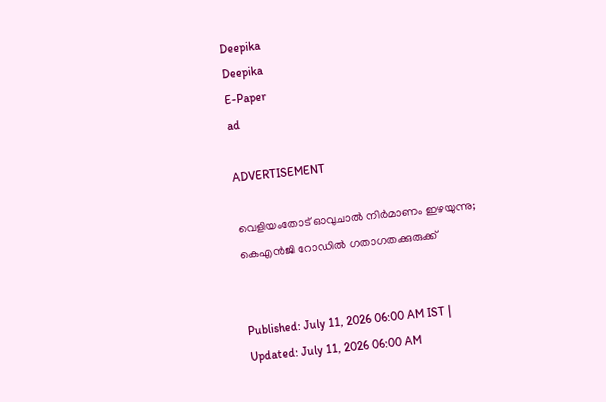Deepika
Deepika
E-Paper
ad

ADVERTISEMENT

വെളിയംതോട് ഓവുചാൽ നിർമാണം ഇഴയുന്നു; കെഎൻജി റോഡിൽ ഗതാഗതക്കുരുക്ക്


Published: July 11, 2026 06:00 AM IST | Updated: July 11, 2026 06:00 AM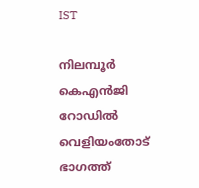IST

നിലമ്പൂർ കെഎൻജി റോഡിൽ വെളിയംതോട് ഭാഗത്ത്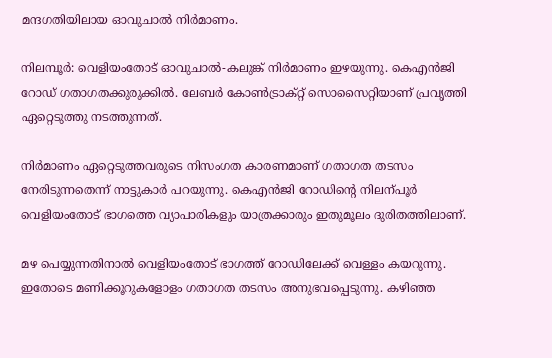മന്ദഗതിയിലായ ഓവുചാൽ നിർമാണം.

നിലമ്പൂർ: വെളിയംതോട് ഓവുചാൽ-കലുങ്ക് നിർമാണം ഇഴയുന്നു. കെഎൻജി റോഡ് ഗതാഗതക്കുരുക്കിൽ. ലേബർ കോണ്‍ട്രാക്റ്റ് സൊസൈറ്റിയാണ് പ്രവൃത്തി ഏറ്റെടുത്തു നടത്തുന്നത്.

നിർമാണം ഏറ്റെടുത്തവരുടെ നിസംഗത കാരണമാണ് ഗതാഗത തടസം നേരിടുന്നതെന്ന് നാട്ടുകാർ പറയുന്നു. കെഎൻജി റോഡിന്‍റെ നിലന്പൂർ വെളിയംതോട് ഭാഗത്തെ വ്യാപാരികളും യാത്രക്കാരും ഇതുമൂലം ദുരിതത്തിലാണ്.

മഴ പെയ്യുന്നതിനാൽ വെളിയംതോട് ഭാഗത്ത് റോഡിലേക്ക് വെള്ളം കയറുന്നു. ഇതോടെ മണിക്കൂറുകളോളം ഗതാഗത തടസം അനുഭവപ്പെടുന്നു. കഴിഞ്ഞ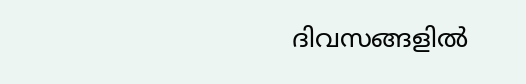ദിവസങ്ങളിൽ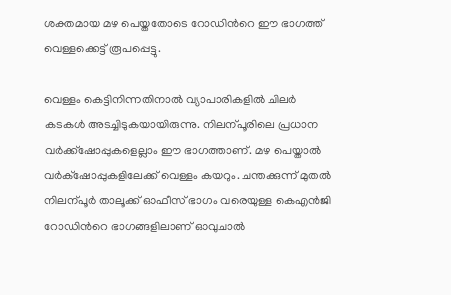ശക്തമായ മഴ പെയ്തതോടെ റോഡിന്‍റെ ഈ ഭാഗത്ത് വെള്ളക്കെട്ട് രൂപപ്പെട്ടു.

വെള്ളം കെട്ടിനിന്നതിനാൽ വ്യാപാരികളിൽ ചിലർ കടകൾ അടച്ചിടുകയായിരുന്നു. നിലന്പൂരിലെ പ്രധാന വർക്ക്ഷോപ്പുകളെല്ലാം ഈ ഭാഗത്താണ്. മഴ പെയ്താൽ വർക്‌ഷോപ്പുകളിലേക്ക് വെള്ളം കയറും. ചന്തക്കുന്ന് മുതൽ നിലന്പൂർ താലൂക്ക് ഓഫീസ് ഭാഗം വരെയുള്ള കെഎൻജി റോഡിന്‍റെ ഭാഗങ്ങളിലാണ് ഓവുചാൽ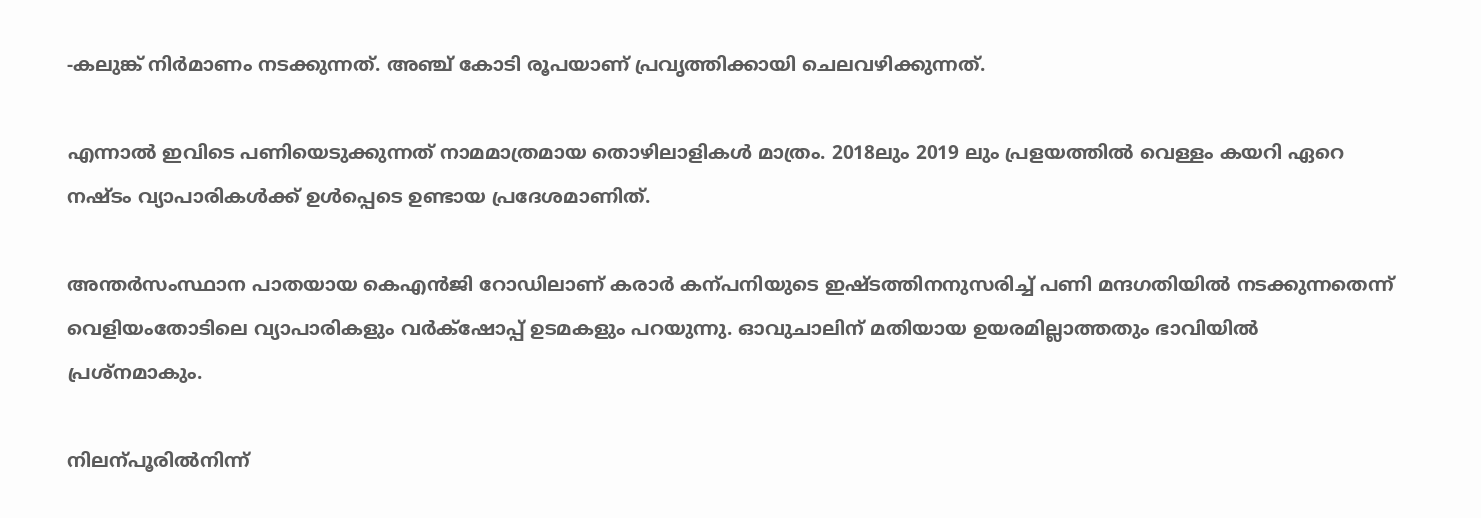-കലുങ്ക് നിർമാണം നടക്കുന്നത്. അഞ്ച് കോടി രൂപയാണ് പ്രവൃത്തിക്കായി ചെലവഴിക്കുന്നത്.

എന്നാൽ ഇവിടെ പണിയെടുക്കുന്നത് നാമമാത്രമായ തൊഴിലാളികൾ മാത്രം. 2018ലും 2019 ലും പ്രളയത്തിൽ വെള്ളം കയറി ഏറെ നഷ്ടം വ്യാപാരികൾക്ക് ഉൾപ്പെടെ ഉണ്ടായ പ്രദേശമാണിത്.

അന്തർസംസ്ഥാന പാതയായ കെഎൻജി റോഡിലാണ് കരാർ കന്പനിയുടെ ഇഷ്ടത്തിനനുസരിച്ച് പണി മന്ദഗതിയിൽ നടക്കുന്നതെന്ന് വെളിയംതോടിലെ വ്യാപാരികളും വർക്‌ഷോപ്പ് ഉടമകളും പറയുന്നു. ഓവുചാലിന് മതിയായ ഉയരമില്ലാത്തതും ഭാവിയിൽ പ്രശ്നമാകും.

നിലന്പൂരിൽനിന്ന്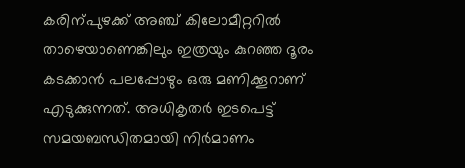കരിന്പുഴക്ക് അഞ്ച് കിലോമീറ്ററിൽ താഴെയാണെങ്കിലും ഇത്രയും കുറഞ്ഞ ദൂരം കടക്കാൻ പലപ്പോഴും ഒരു മണിക്കൂറാണ് എടുക്കുന്നത്. അധികൃതർ ഇടപെട്ട് സമയബന്ധിതമായി നിർമാണം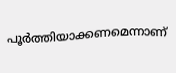പൂർത്തിയാക്കണമെന്നാണ്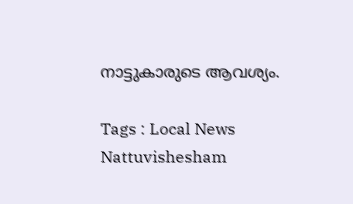നാട്ടുകാരുടെ ആവശ്യം.

Tags : Local News Nattuvishesham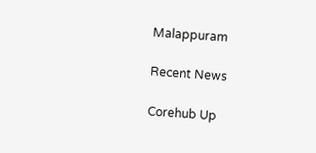Malappuram

Recent News

Corehub Up